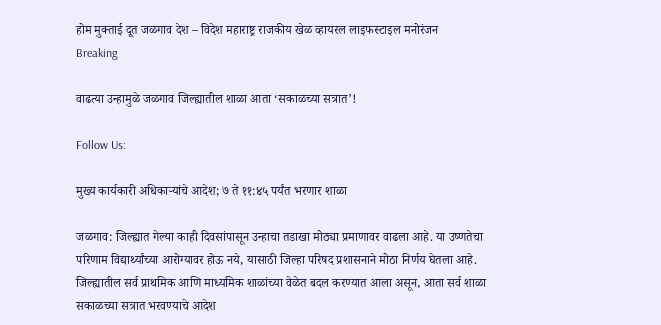होम मुक्ताई दूत जळगाव देश – विदेश महाराष्ट्र राजकीय खेळ व्हायरल लाइफस्टाइल मनोरंजन
Breaking

वाढत्या उन्हामुळे जळगाव जिल्ह्यातील शाळा आता ‘सकाळच्या सत्रात’!

Follow Us:

मुख्य कार्यकारी अधिकाऱ्यांचे आदेश; ७ ते ११:४५ पर्यंत भरणार शाळा

जळगाव: जिल्ह्यात गेल्या काही दिवसांपासून उन्हाचा तडाखा मोठ्या प्रमाणावर वाढला आहे. या उष्णतेचा परिणाम विद्यार्थ्यांच्या आरोग्यावर होऊ नये, यासाठी जिल्हा परिषद प्रशासनाने मोठा निर्णय घेतला आहे. जिल्ह्यातील सर्व प्राथमिक आणि माध्यमिक शाळांच्या वेळेत बदल करण्यात आला असून, आता सर्व शाळा सकाळच्या सत्रात भरवण्याचे आदेश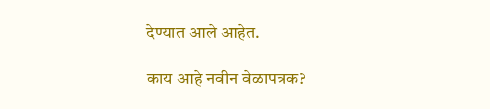देण्यात आले आहेत.

काय आहे नवीन वेळापत्रक?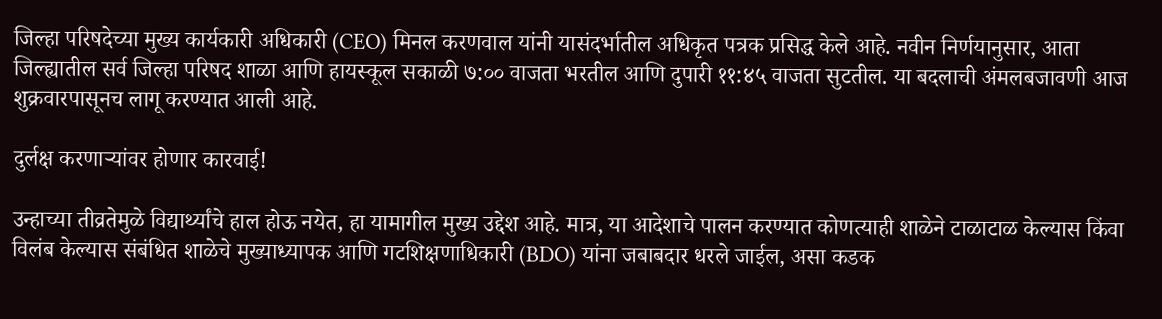जिल्हा परिषदेच्या मुख्य कार्यकारी अधिकारी (CEO) मिनल करणवाल यांनी यासंदर्भातील अधिकृत पत्रक प्रसिद्ध केले आहे. नवीन निर्णयानुसार, आता जिल्ह्यातील सर्व जिल्हा परिषद शाळा आणि हायस्कूल सकाळी ७:०० वाजता भरतील आणि दुपारी ११:४५ वाजता सुटतील. या बदलाची अंमलबजावणी आज शुक्रवारपासूनच लागू करण्यात आली आहे.

दुर्लक्ष करणाऱ्यांवर होणार कारवाई!

उन्हाच्या तीव्रतेमुळे विद्यार्थ्यांचे हाल होऊ नयेत, हा यामागील मुख्य उद्देश आहे. मात्र, या आदेशाचे पालन करण्यात कोणत्याही शाळेने टाळाटाळ केल्यास किंवा विलंब केल्यास संबंधित शाळेचे मुख्याध्यापक आणि गटशिक्षणाधिकारी (BDO) यांना जबाबदार धरले जाईल, असा कडक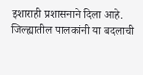इशाराही प्रशासनाने दिला आहे.
जिल्ह्यातील पालकांनी या बदलाची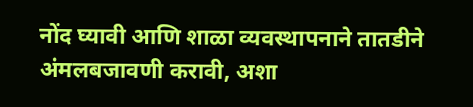नोंद घ्यावी आणि शाळा व्यवस्थापनाने तातडीने अंमलबजावणी करावी, अशा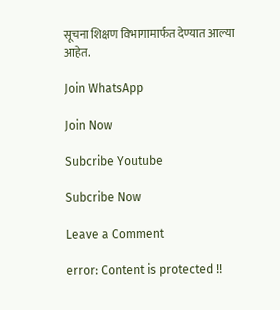सूचना शिक्षण विभागामार्फत देण्यात आल्या आहेत.

Join WhatsApp

Join Now

Subcribe Youtube

Subcribe Now

Leave a Comment

error: Content is protected !!